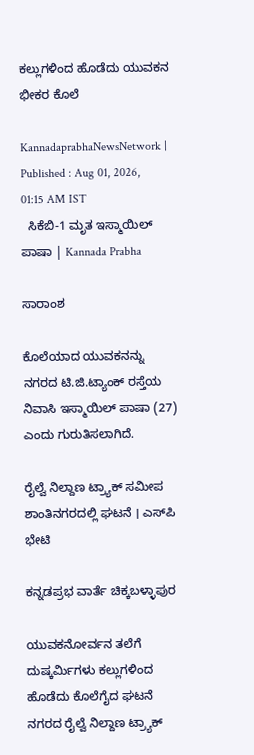ಕಲ್ಲುಗಳಿಂದ ಹೊಡೆದು ಯುವಕನ ಭೀಕರ ಕೊಲೆ

KannadaprabhaNewsNetwork |
Published : Aug 01, 2026, 01:15 AM IST
  ಸಿಕೆಬಿ-1 ಮೃತ ಇಸ್ಮಾಯಿಲ್ ಪಾಷಾ | Kannada Prabha

ಸಾರಾಂಶ

ಕೊಲೆಯಾದ ಯುವಕನನ್ನು ನಗರದ ಟಿ.ಜಿ.ಟ್ಯಾಂಕ್ ರಸ್ತೆಯ ನಿವಾಸಿ ಇಸ್ಮಾಯಿಲ್ ಪಾಷಾ (27) ಎಂದು ಗುರುತಿಸಲಾಗಿದೆ.

ರೈಲ್ವೆ ನಿಲ್ದಾಣ ಟ್ರ್ಯಾಕ್ ಸಮೀಪ ಶಾಂತಿನಗರದಲ್ಲಿ ಘಟನೆ । ಎಸ್‌ಪಿ ಭೇಟಿ

ಕನ್ನಡಪ್ರಭ ವಾರ್ತೆ ಚಿಕ್ಕಬಳ್ಳಾಪುರ

ಯುವಕನೋರ್ವನ ತಲೆಗೆ ದುಷ್ಕರ್ಮಿಗಳು ಕಲ್ಲುಗಳಿಂದ ಹೊಡೆದು ಕೊಲೆಗೈದ ಘಟನೆ ನಗರದ ರೈಲ್ವೆ ನಿಲ್ದಾಣ ಟ್ರ್ಯಾಕ್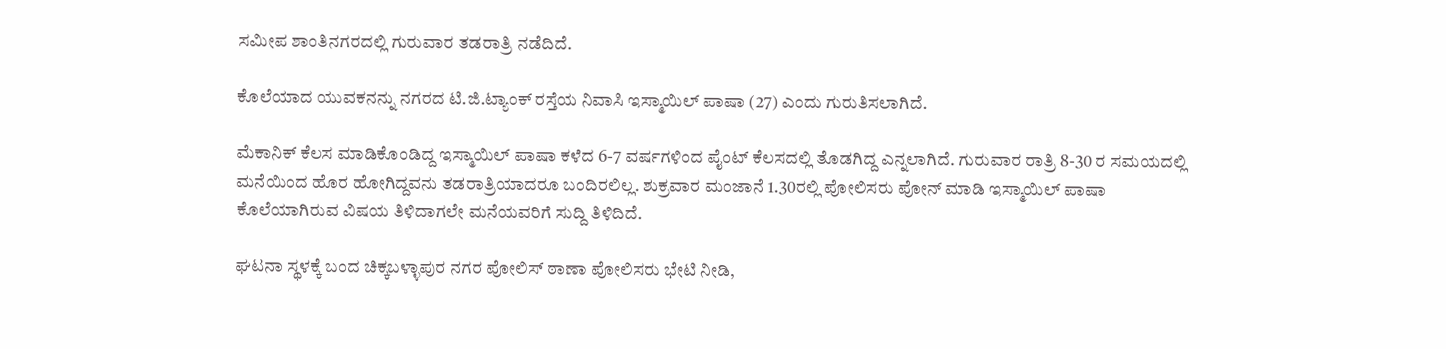ಸಮೀಪ ಶಾಂತಿನಗರದಲ್ಲಿ ಗುರುವಾರ ತಡರಾತ್ರಿ ನಡೆದಿದೆ.

ಕೊಲೆಯಾದ ಯುವಕನನ್ನು ನಗರದ ಟಿ.ಜಿ.ಟ್ಯಾಂಕ್ ರಸ್ತೆಯ ನಿವಾಸಿ ಇಸ್ಮಾಯಿಲ್ ಪಾಷಾ (27) ಎಂದು ಗುರುತಿಸಲಾಗಿದೆ.

ಮೆಕಾನಿಕ್ ಕೆಲಸ ಮಾಡಿಕೊಂಡಿದ್ದ ಇಸ್ಮಾಯಿಲ್ ಪಾಷಾ ಕಳೆದ 6-7 ವರ್ಷಗಳಿಂದ ಪೈಂಟ್ ಕೆಲಸದಲ್ಲಿ ತೊಡಗಿದ್ದ ಎನ್ನಲಾಗಿದೆ. ಗುರುವಾರ ರಾತ್ರಿ 8-30 ರ ಸಮಯದಲ್ಲಿ ಮನೆಯಿಂದ ಹೊರ ಹೋಗಿದ್ದವನು ತಡರಾತ್ರಿಯಾದರೂ ಬಂದಿರಲಿಲ್ಲ. ಶುಕ್ರವಾರ ಮಂಜಾನೆ 1.30ರಲ್ಲಿ ಪೋಲಿಸರು ಪೋನ್ ಮಾಡಿ ಇಸ್ಮಾಯಿಲ್ ಪಾಷಾ ಕೊಲೆಯಾಗಿರುವ ವಿಷಯ ತಿಳಿದಾಗಲೇ ಮನೆಯವರಿಗೆ ಸುದ್ದಿ ತಿಳಿದಿದೆ.

ಘಟನಾ ಸ್ಥಳಕ್ಕೆ ಬಂದ ಚಿಕ್ಕಬಳ್ಳಾಪುರ ನಗರ ಪೋಲಿಸ್ ಠಾಣಾ ಪೋಲಿಸರು ಭೇಟಿ ನೀಡಿ,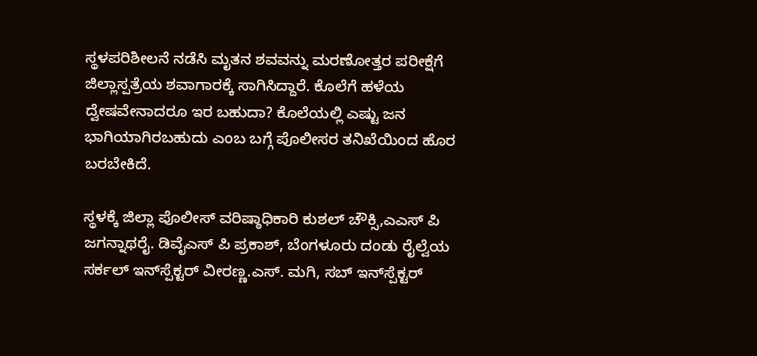ಸ್ಥಳಪರಿಶೀಲನೆ ನಡೆಸಿ ಮೃತನ ಶವವನ್ನು ಮರಣೋತ್ತರ ಪರೀಕ್ಷೆಗೆ ಜಿಲ್ಲಾಸ್ಪತ್ರೆಯ ಶವಾಗಾರಕ್ಕೆ ಸಾಗಿಸಿದ್ದಾರೆ. ಕೊಲೆಗೆ ಹಳೆಯ ದ್ವೇಷವೇನಾದರೂ ಇರ ಬಹುದಾ? ಕೊಲೆಯಲ್ಲಿ ಎಷ್ಟು ಜನ ಭಾಗಿಯಾಗಿರಬಹುದು ಎಂಬ ಬಗ್ಗೆ ಪೊಲೀಸರ ತನಿಖೆಯಿಂದ ಹೊರ ಬರಬೇಕಿದೆ.

ಸ್ಥಳಕ್ಕೆ ಜಿಲ್ಲಾ ಪೊಲೀಸ್ ವರಿಷ್ಠಾಧಿಕಾರಿ ಕುಶಲ್ ಚೌಕ್ಸಿ,ಎಎಸ್ ಪಿ ಜಗನ್ನಾಥರೈ. ಡಿವೈಎಸ್ ಪಿ ಪ್ರಕಾಶ್, ಬೆಂಗಳೂರು ದಂಡು ರೈಲ್ವೆಯ ಸರ್ಕಲ್ ಇನ್‌ಸ್ಪೆಕ್ಟರ್ ವೀರಣ್ಣ.ಎಸ್. ಮಗಿ, ಸಬ್ ಇನ್‌ಸ್ಪೆಕ್ಟರ್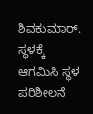ಶಿವಕುಮಾರ್. ಸ್ಥಳಕ್ಕೆ ಆಗಮಿಸಿ ಸ್ಥಳ ಪರಿಶೀಲನೆ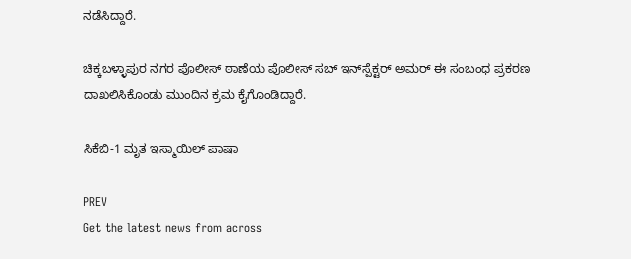ನಡೆಸಿದ್ದಾರೆ.

ಚಿಕ್ಕಬಳ್ಳಾಪುರ ನಗರ ಪೊಲೀಸ್ ಠಾಣೆಯ ಪೊಲೀಸ್ ಸಬ್ ಇನ್‌ಸ್ಪೆಕ್ಟರ್ ಅಮರ್ ಈ ಸಂಬಂಧ ಪ್ರಕರಣ ದಾಖಲಿಸಿಕೊಂಡು ಮುಂದಿನ ಕ್ರಮ ಕೈಗೊಂಡಿದ್ದಾರೆ.

ಸಿಕೆಬಿ-1 ಮೃತ ಇಸ್ಮಾಯಿಲ್ ಪಾಷಾ

PREV
Get the latest news from across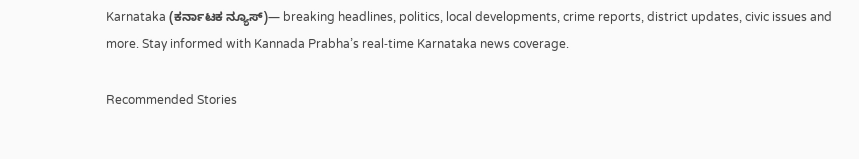Karnataka (ಕರ್ನಾಟಕ ನ್ಯೂಸ್)— breaking headlines, politics, local developments, crime reports, district updates, civic issues and more. Stay informed with Kannada Prabha’s real‑time Karnataka news coverage.

Recommended Stories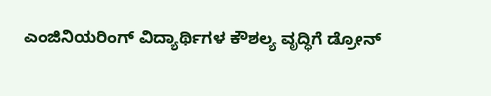ಎಂಜಿನಿಯರಿಂಗ್ ವಿದ್ಯಾರ್ಥಿಗಳ ಕೌಶಲ್ಯ ವೃದ್ಧಿಗೆ ಡ್ರೋನ್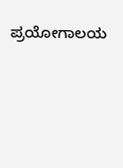ಪ್ರಯೋಗಾಲಯ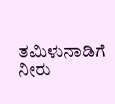ತಮಿಳುನಾಡಿಗೆ ನೀರು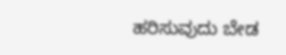ಹರಿಸುವುದು ಬೇಡ